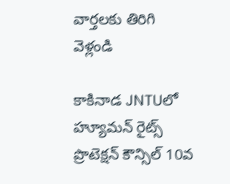వార్తలకు తిరిగి వెళ్లండి

కాకినాడ JNTUలో హ్యూమన్ రైట్స్ ప్రొటెక్షన్ కౌన్సిల్ 10వ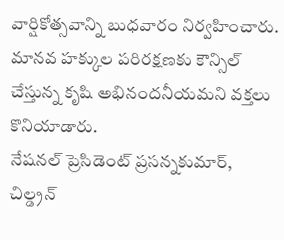వార్షికోత్సవాన్ని బుధవారం నిర్వహించారు. మానవ హక్కుల పరిరక్షణకు కౌన్సిల్ చేస్తున్న కృషి అభినందనీయమని వక్తలు కొనియాడారు.
నేషనల్ ప్రెసిడెంట్ ప్రసన్నకుమార్, చిల్డ్రన్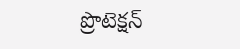ప్రొటెక్షన్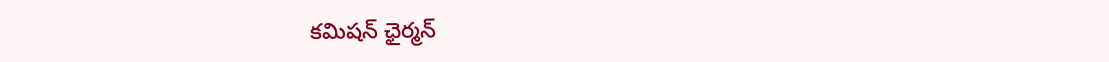కమిషన్ ఛైర్మన్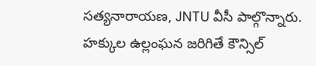సత్యనారాయణ, JNTU వీసీ పాల్గొన్నారు. హక్కుల ఉల్లంఘన జరిగితే కౌన్సిల్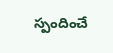స్పందించే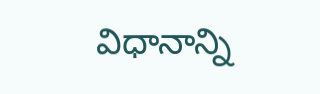విధానాన్ని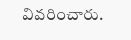వివరించారు.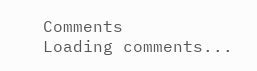Comments
Loading comments...